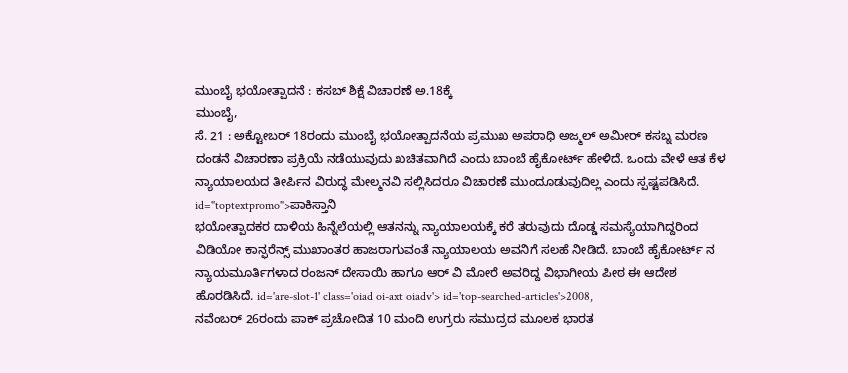ಮುಂಬೈ ಭಯೋತ್ಪಾದನೆ : ಕಸಬ್ ಶಿಕ್ಷೆ ವಿಚಾರಣೆ ಅ.18ಕ್ಕೆ
ಮುಂಬೈ,
ಸೆ. 21 : ಅಕ್ಟೋಬರ್ 18ರಂದು ಮುಂಬೈ ಭಯೋತ್ಪಾದನೆಯ ಪ್ರಮುಖ ಅಪರಾಧಿ ಅಜ್ಮಲ್ ಅಮೀರ್ ಕಸಬ್ನ ಮರಣ ದಂಡನೆ ವಿಚಾರಣಾ ಪ್ರಕ್ರಿಯೆ ನಡೆಯುವುದು ಖಚಿತವಾಗಿದೆ ಎಂದು ಬಾಂಬೆ ಹೈಕೋರ್ಟ್ ಹೇಳಿದೆ. ಒಂದು ವೇಳೆ ಆತ ಕೆಳ ನ್ಯಾಯಾಲಯದ ತೀರ್ಪಿನ ವಿರುದ್ಧ ಮೇಲ್ಮನವಿ ಸಲ್ಲಿಸಿದರೂ ವಿಚಾರಣೆ ಮುಂದೂಡುವುದಿಲ್ಲ ಎಂದು ಸ್ಪಷ್ಟಪಡಿಸಿದೆ. id="toptextpromo">ಪಾಕಿಸ್ತಾನಿ
ಭಯೋತ್ಪಾದಕರ ದಾಳಿಯ ಹಿನ್ನೆಲೆಯಲ್ಲಿ ಆತನನ್ನು ನ್ಯಾಯಾಲಯಕ್ಕೆ ಕರೆ ತರುವುದು ದೊಡ್ಡ ಸಮಸ್ಯೆಯಾಗಿದ್ದರಿಂದ ವಿಡಿಯೋ ಕಾನ್ಫರೆನ್ಸ್ ಮುಖಾಂತರ ಹಾಜರಾಗುವಂತೆ ನ್ಯಾಯಾಲಯ ಅವನಿಗೆ ಸಲಹೆ ನೀಡಿದೆ. ಬಾಂಬೆ ಹೈಕೋರ್ಟ್ ನ ನ್ಯಾಯಮೂರ್ತಿಗಳಾದ ರಂಜನ್ ದೇಸಾಯಿ ಹಾಗೂ ಆರ್ ವಿ ಮೋರೆ ಅವರಿದ್ದ ವಿಭಾಗೀಯ ಪೀಠ ಈ ಆದೇಶ ಹೊರಡಿಸಿದೆ. id='are-slot-1' class='oiad oi-axt oiadv'> id='top-searched-articles'>2008,
ನವೆಂಬರ್ 26ರಂದು ಪಾಕ್ ಪ್ರಚೋದಿತ 10 ಮಂದಿ ಉಗ್ರರು ಸಮುದ್ರದ ಮೂಲಕ ಭಾರತ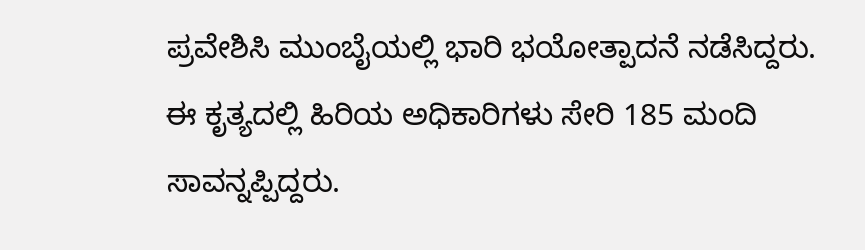ಪ್ರವೇಶಿಸಿ ಮುಂಬೈಯಲ್ಲಿ ಭಾರಿ ಭಯೋತ್ಪಾದನೆ ನಡೆಸಿದ್ದರು. ಈ ಕೃತ್ಯದಲ್ಲಿ ಹಿರಿಯ ಅಧಿಕಾರಿಗಳು ಸೇರಿ 185 ಮಂದಿ ಸಾವನ್ನಪ್ಪಿದ್ದರು.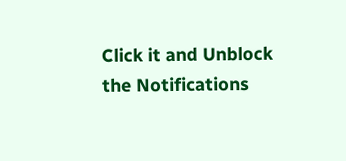Click it and Unblock the Notifications